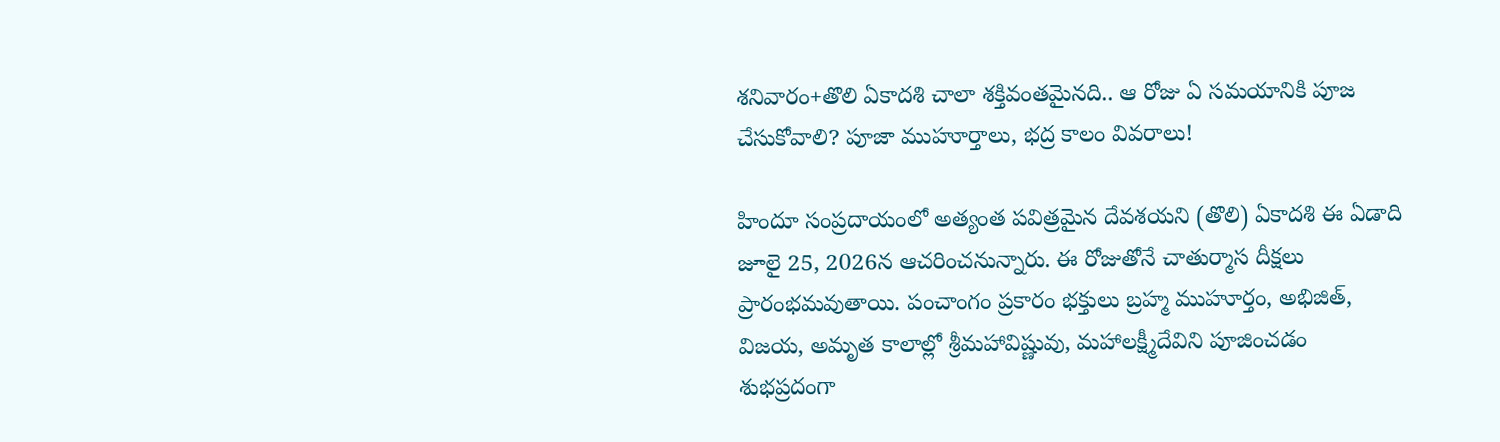శనివారం+తొలి ఏకాదశి చాలా శక్తివంతమైనది.. ఆ రోజు ఏ సమయానికి పూజ చేసుకోవాలి? పూజా ముహూర్తాలు, భద్ర కాలం వివరాలు!

హిందూ సంప్రదాయంలో అత్యంత పవిత్రమైన దేవశయని (తొలి) ఏకాదశి ఈ ఏడాది జూలై 25, 2026న ఆచరించనున్నారు. ఈ రోజుతోనే చాతుర్మాస దీక్షలు ప్రారంభమవుతాయి. పంచాంగం ప్రకారం భక్తులు బ్రహ్మ ముహూర్తం, అభిజిత్, విజయ, అమృత కాలాల్లో శ్రీమహావిష్ణువు, మహాలక్ష్మీదేవిని పూజించడం శుభప్రదంగా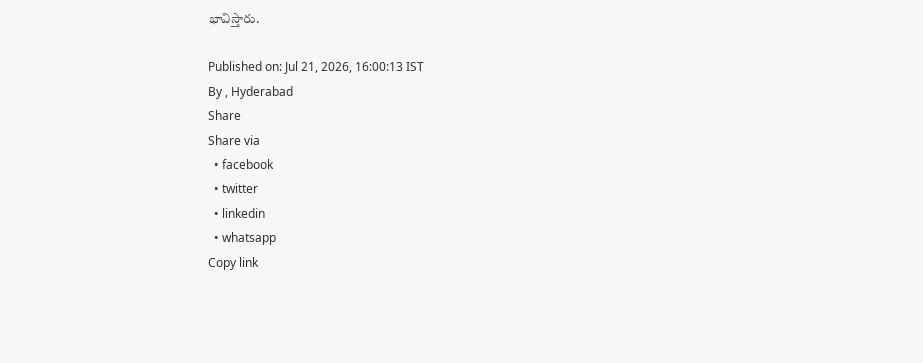భావిస్తారు.

Published on: Jul 21, 2026, 16:00:13 IST
By , Hyderabad
Share
Share via
  • facebook
  • twitter
  • linkedin
  • whatsapp
Copy link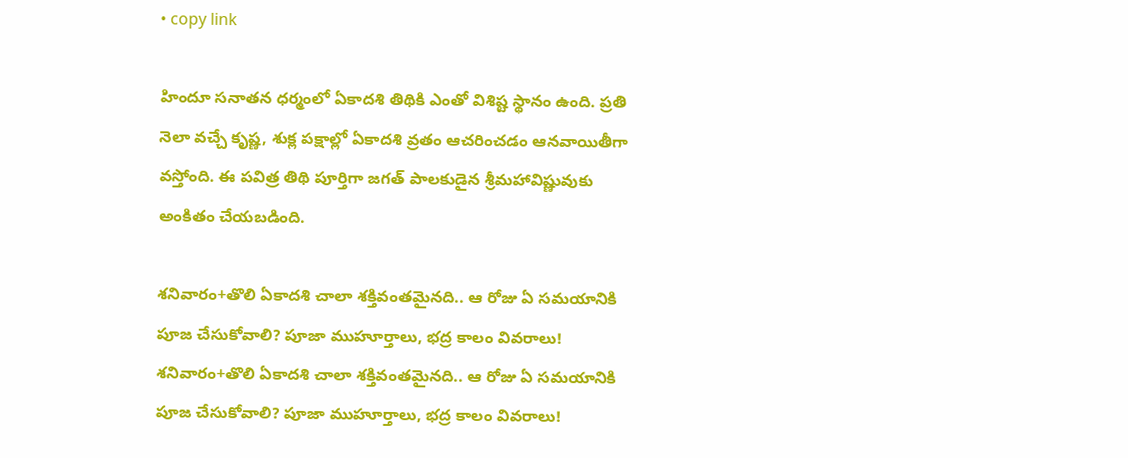• copy link

హిందూ సనాతన ధర్మంలో ఏకాదశి తిథికి ఎంతో విశిష్ట స్థానం ఉంది. ప్రతి నెలా వచ్చే కృష్ణ, శుక్ల పక్షాల్లో ఏకాదశి వ్రతం ఆచరించడం ఆనవాయితీగా వస్తోంది. ఈ పవిత్ర తిథి పూర్తిగా జగత్ పాలకుడైన శ్రీమహావిష్ణువుకు అంకితం చేయబడింది.

శనివారం+తొలి ఏకాదశి చాలా శక్తివంతమైనది.. ఆ రోజు ఏ సమయానికి పూజ చేసుకోవాలి? పూజా ముహూర్తాలు, భద్ర కాలం వివరాలు!
శనివారం+తొలి ఏకాదశి చాలా శక్తివంతమైనది.. ఆ రోజు ఏ సమయానికి పూజ చేసుకోవాలి? పూజా ముహూర్తాలు, భద్ర కాలం వివరాలు!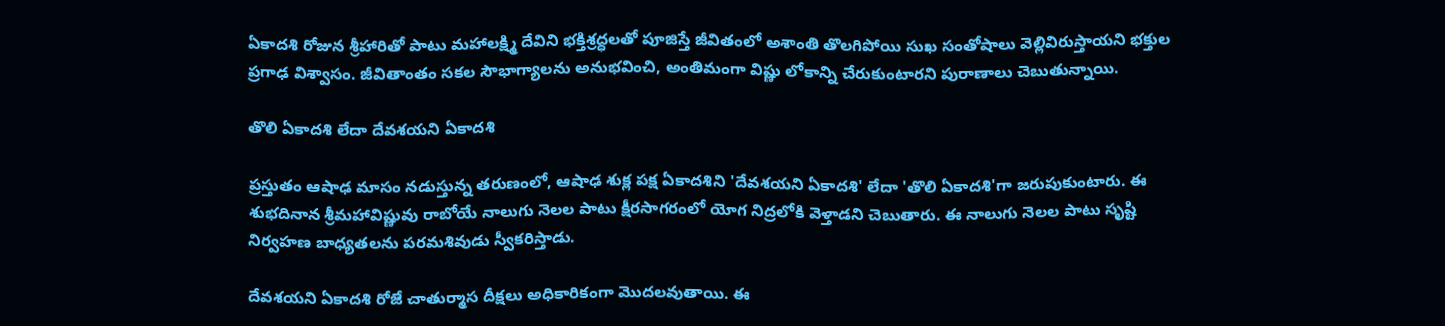ఏకాదశి రోజున శ్రీహారితో పాటు మహాలక్ష్మి దేవిని భక్తిశ్రద్ధలతో పూజిస్తే జీవితంలో అశాంతి తొలగిపోయి సుఖ సంతోషాలు వెల్లివిరుస్తాయని భక్తుల ప్రగాఢ విశ్వాసం. జీవితాంతం సకల సౌభాగ్యాలను అనుభవించి, అంతిమంగా విష్ణు లోకాన్ని చేరుకుంటారని పురాణాలు చెబుతున్నాయి.

తొలి ఏకాదశి లేదా దేవశయని ఏకాదశి

ప్రస్తుతం ఆషాఢ మాసం నడుస్తున్న తరుణంలో, ఆషాఢ శుక్ల పక్ష ఏకాదశిని 'దేవశయని ఏకాదశి' లేదా 'తొలి ఏకాదశి'గా జరుపుకుంటారు. ఈ శుభదినాన శ్రీమహావిష్ణువు రాబోయే నాలుగు నెలల పాటు క్షీరసాగరంలో యోగ నిద్రలోకి వెళ్తాడని చెబుతారు. ఈ నాలుగు నెలల పాటు సృష్టి నిర్వహణ బాధ్యతలను పరమశివుడు స్వీకరిస్తాడు.

దేవశయని ఏకాదశి రోజే చాతుర్మాస దీక్షలు అధికారికంగా మొదలవుతాయి. ఈ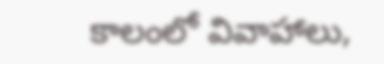కాలంలో వివాహాలు,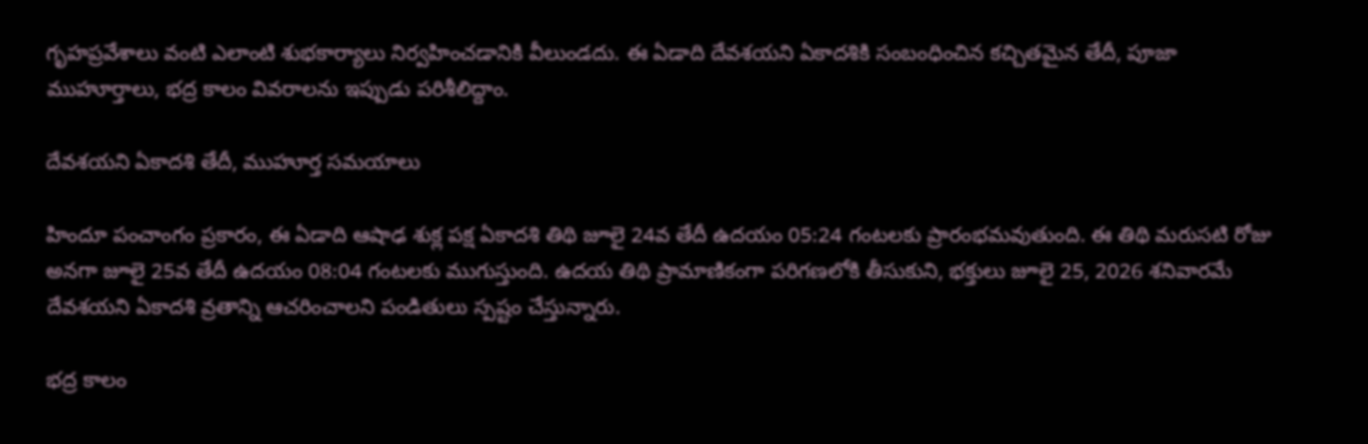గృహప్రవేశాలు వంటి ఎలాంటి శుభకార్యాలు నిర్వహించడానికి వీలుండదు. ఈ ఏడాది దేవశయని ఏకాదశికి సంబంధించిన కచ్చితమైన తేదీ, పూజా ముహూర్తాలు, భద్ర కాలం వివరాలను ఇప్పుడు పరిశీలిద్దాం.

దేవశయని ఏకాదశి తేదీ, ముహూర్త సమయాలు

హిందూ పంచాంగం ప్రకారం, ఈ ఏడాది ఆషాఢ శుక్ల పక్ష ఏకాదశి తిథి జూలై 24వ తేదీ ఉదయం 05:24 గంటలకు ప్రారంభమవుతుంది. ఈ తిథి మరుసటి రోజు అనగా జూలై 25వ తేదీ ఉదయం 08:04 గంటలకు ముగుస్తుంది. ఉదయ తిథి ప్రామాణికంగా పరిగణలోకి తీసుకుని, భక్తులు జూలై 25, 2026 శనివారమే దేవశయని ఏకాదశి వ్రతాన్ని ఆచరించాలని పండితులు స్పష్టం చేస్తున్నారు.

భద్ర కాలం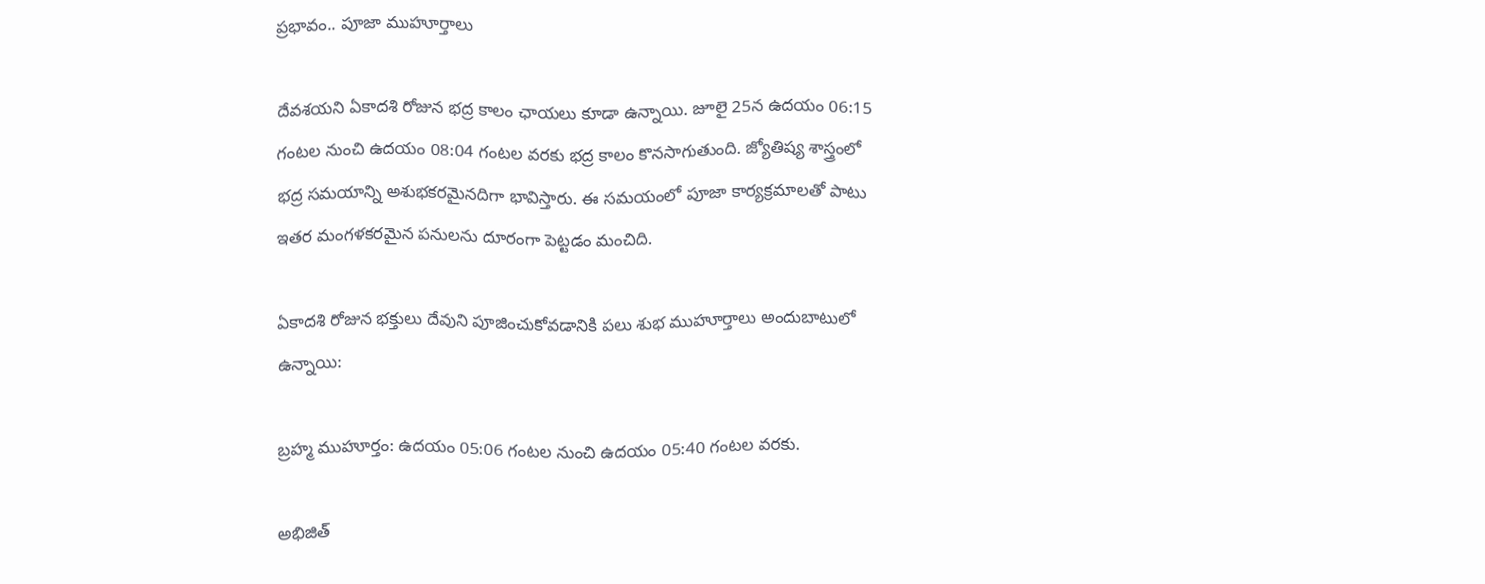ప్రభావం.. పూజా ముహూర్తాలు

దేవశయని ఏకాదశి రోజున భద్ర కాలం ఛాయలు కూడా ఉన్నాయి. జూలై 25న ఉదయం 06:15 గంటల నుంచి ఉదయం 08:04 గంటల వరకు భద్ర కాలం కొనసాగుతుంది. జ్యోతిష్య శాస్త్రంలో భద్ర సమయాన్ని అశుభకరమైనదిగా భావిస్తారు. ఈ సమయంలో పూజా కార్యక్రమాలతో పాటు ఇతర మంగళకరమైన పనులను దూరంగా పెట్టడం మంచిది.

ఏకాదశి రోజున భక్తులు దేవుని పూజించుకోవడానికి పలు శుభ ముహూర్తాలు అందుబాటులో ఉన్నాయి:

బ్రహ్మ ముహూర్తం: ఉదయం 05:06 గంటల నుంచి ఉదయం 05:40 గంటల వరకు.

అభిజిత్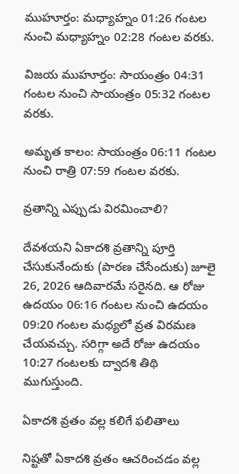ముహూర్తం: మధ్యాహ్నం 01:26 గంటల నుంచి మధ్యాహ్నం 02:28 గంటల వరకు.

విజయ ముహూర్తం: సాయంత్రం 04:31 గంటల నుంచి సాయంత్రం 05:32 గంటల వరకు.

అమృత కాలం: సాయంత్రం 06:11 గంటల నుంచి రాత్రి 07:59 గంటల వరకు.

వ్రతాన్ని ఎప్పుడు విరమించాలి?

దేవశయని ఏకాదశి వ్రతాన్ని పూర్తి చేసుకునేందుకు (పారణ చేసేందుకు) జూలై 26, 2026 ఆదివారమే సరైనది. ఆ రోజు ఉదయం 06:16 గంటల నుంచి ఉదయం 09:20 గంటల మధ్యలో వ్రత విరమణ చేయవచ్చు. సరిగ్గా అదే రోజు ఉదయం 10:27 గంటలకు ద్వాదశి తిథి ముగుస్తుంది.

ఏకాదశి వ్రతం వల్ల కలిగే ఫలితాలు

నిష్టతో ఏకాదశి వ్రతం ఆచరించడం వల్ల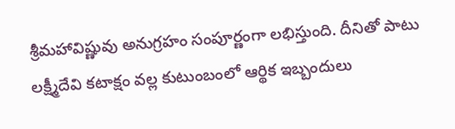శ్రీమహావిష్ణువు అనుగ్రహం సంపూర్ణంగా లభిస్తుంది. దీనితో పాటు లక్ష్మీదేవి కటాక్షం వల్ల కుటుంబంలో ఆర్థిక ఇబ్బందులు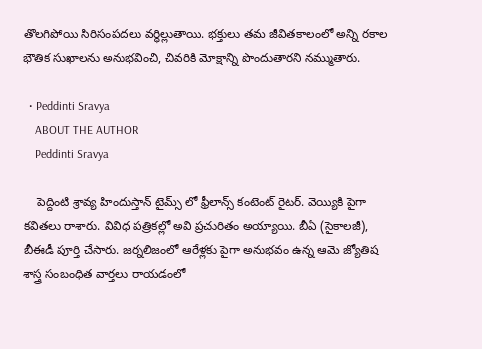తొలగిపోయి సిరిసంపదలు వర్ధిల్లుతాయి. భక్తులు తమ జీవితకాలంలో అన్ని రకాల భౌతిక సుఖాలను అనుభవించి, చివరికి మోక్షాన్ని పొందుతారని నమ్ముతారు.

  • Peddinti Sravya
    ABOUT THE AUTHOR
    Peddinti Sravya

    పెద్దింటి శ్రావ్య హిందుస్తాన్ టైమ్స్ లో ఫ్రీలాన్స్ కంటెంట్ రైటర్. వెయ్యికి పైగా కవితలు రాశారు. వివిధ పత్రికల్లో అవి ప్రచురితం అయ్యాయి. బీఏ (సైకాలజీ), బీఈడీ పూర్తి చేసారు. జర్నలిజంలో ఆరేళ్లకు పైగా అనుభవం ఉన్న ఆమె జ్యోతిష శాస్త్ర సంబంధిత వార్తలు రాయడంలో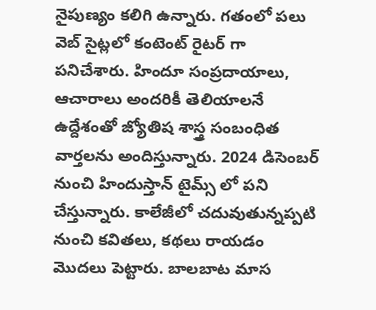నైపుణ్యం కలిగి ఉన్నారు. గతంలో పలు వెబ్ సైట్లలో కంటెంట్ రైటర్ గా పనిచేశారు. హిందూ సంప్రదాయాలు, ఆచారాలు అందరికీ తెలియాలనే ఉద్దేశంతో జ్యోతిష శాస్త్ర సంబంధిత వార్తలను అందిస్తున్నారు. 2024 డిసెంబర్ నుంచి హిందుస్తాన్ టైమ్స్ లో పని చేస్తున్నారు. కాలేజీలో చదువుతున్నప్పటి నుంచి కవితలు, కథలు రాయడం మొదలు పెట్టారు. బాలబాట మాస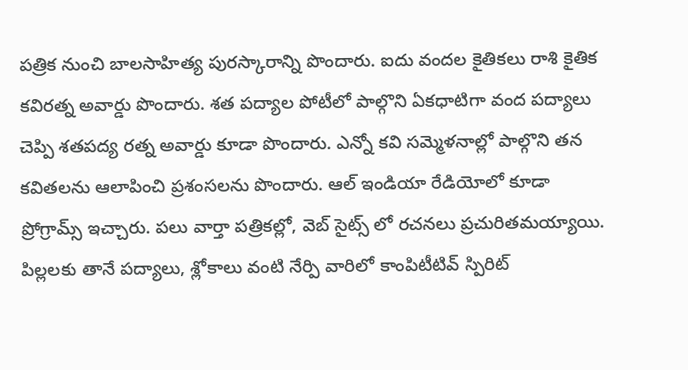పత్రిక నుంచి బాలసాహిత్య పురస్కారాన్ని పొందారు. ఐదు వందల కైతికలు రాశి కైతిక కవిరత్న అవార్డు పొందారు. శత పద్యాల పోటీలో పాల్గొని ఏకధాటిగా వంద పద్యాలు చెప్పి శతపద్య రత్న అవార్డు కూడా పొందారు. ఎన్నో కవి సమ్మెళనాల్లో పాల్గొని తన కవితలను ఆలాపించి ప్రశంసలను పొందారు. ఆల్ ఇండియా రేడియోలో కూడా ప్రోగ్రామ్స్ ఇచ్చారు. పలు వార్తా పత్రికల్లో, వెబ్ సైట్స్ లో రచనలు ప్రచురితమయ్యాయి. పిల్లలకు తానే పద్యాలు, శ్లోకాలు వంటి నేర్పి వారిలో కాంపిటీటివ్ స్పిరిట్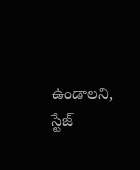ఉండాలని, స్టేజ్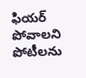ఫియర్ పోవాలని పోటీలను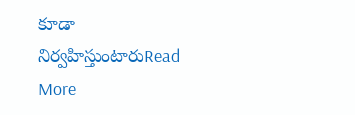కూడా నిర్వహిస్తుంటారుRead More